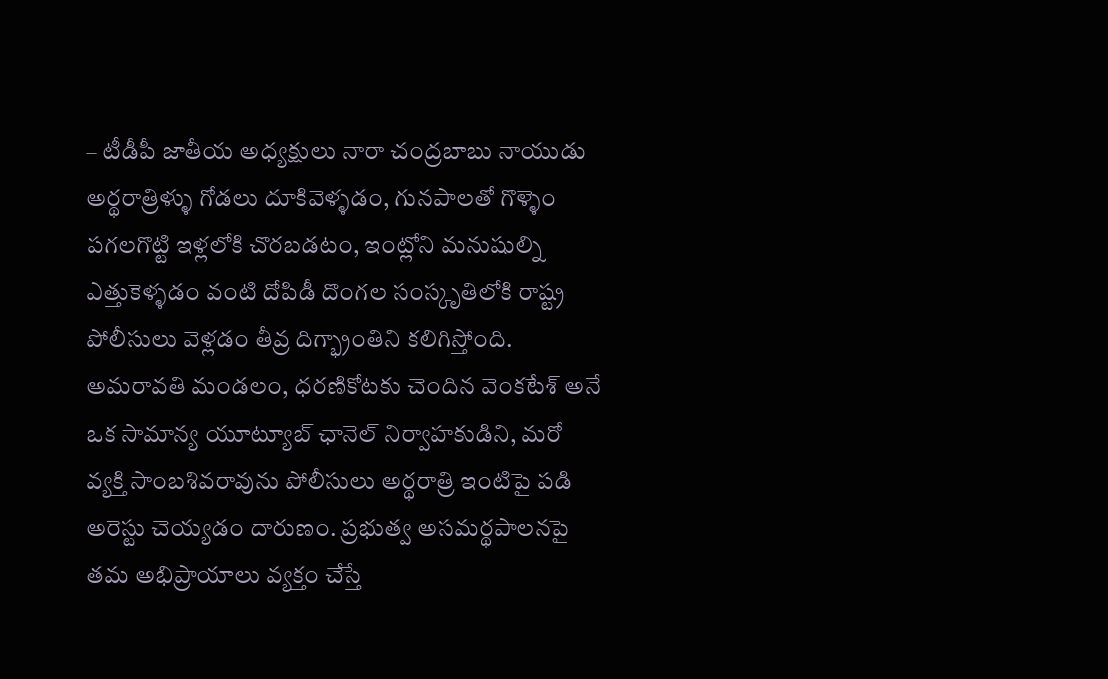– టీడీపీ జాతీయ అధ్యక్షులు నారా చంద్రబాబు నాయుడు
అర్థరాత్రిళ్ళు గోడలు దూకివెళ్ళడం, గునపాలతో గొళ్ళెం పగలగొట్టి ఇళ్లలోకి చొరబడటం, ఇంట్లోని మనుషుల్ని ఎత్తుకెళ్ళడం వంటి దోపిడీ దొంగల సంస్కృతిలోకి రాష్ట్ర పోలీసులు వెళ్లడం తీవ్ర దిగ్భ్రాంతిని కలిగిస్తోంది. అమరావతి మండలం, ధరణికోటకు చెందిన వెంకటేశ్ అనే ఒక సామాన్య యూట్యూబ్ ఛానెల్ నిర్వాహకుడిని, మరో వ్యక్తి సాంబశివరావును పోలీసులు అర్థరాత్రి ఇంటిపై పడి అరెస్టు చెయ్యడం దారుణం. ప్రభుత్వ అసమర్థపాలనపై తమ అభిప్రాయాలు వ్యక్తం చేస్తే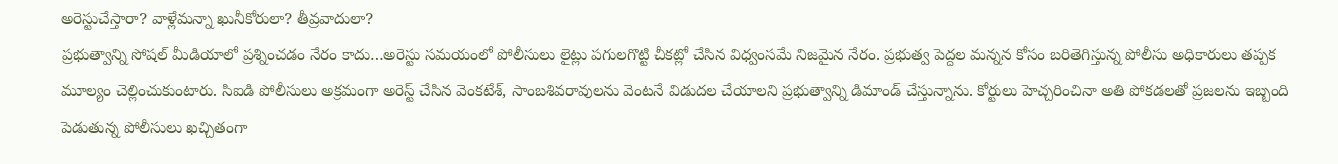అరెస్టుచేస్తారా? వాళ్లేమన్నా ఖునీకోరులా? తీవ్రవాదులా?
ప్రభుత్వాన్ని సోషల్ మీడియాలో ప్రశ్నించడం నేరం కాదు…అరెస్టు సమయంలో పోలీసులు లైట్లు పగులగొట్టి చీకట్లో చేసిన విధ్వంసమే నిజమైన నేరం. ప్రభుత్వ పెద్దల మన్నన కోసం బరితెగిస్తున్న పోలీసు అధికారులు తప్పక మూల్యం చెల్లించుకుంటారు. సిఐడి పోలీసులు అక్రమంగా అరెస్ట్ చేసిన వెంకటేశ్, సాంబశివరావులను వెంటనే విడుదల చేయాలని ప్రభుత్వాన్ని డిమాండ్ చేస్తున్నాను. కోర్టులు హెచ్చరించినా అతి పోకడలతో ప్రజలను ఇబ్బంది పెడుతున్న పోలీసులు ఖచ్చితంగా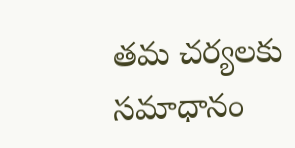తమ చర్యలకు సమాధానం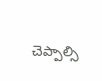చెప్పాల్సి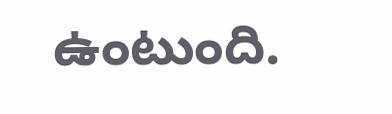ఉంటుంది.